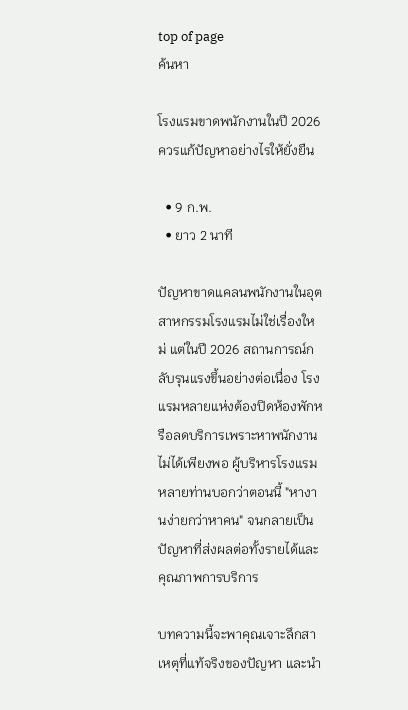top of page
ค้นหา

โรงแรมขาดพนักงานในปี 2026 ควรแก้ปัญหาอย่างไรให้ยั่งยืน

  • 9 ก.พ.
  • ยาว 2 นาที

ปัญหาขาดแคลนพนักงานในอุตสาหกรรมโรงแรมไม่ใช่เรื่องใหม่ แต่ในปี 2026 สถานการณ์กลับรุนแรงขึ้นอย่างต่อเนื่อง โรงแรมหลายแห่งต้องปิดห้องพักหรือลดบริการเพราะหาพนักงานไม่ได้เพียงพอ ผู้บริหารโรงแรมหลายท่านบอกว่าตอนนี้ "หางานง่ายกว่าหาคน" จนกลายเป็นปัญหาที่ส่งผลต่อทั้งรายได้และคุณภาพการบริการ

บทความนี้จะพาคุณเจาะลึกสาเหตุที่แท้จริงของปัญหา และนำ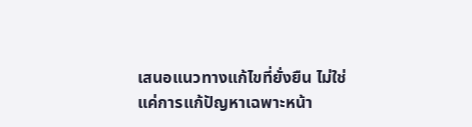เสนอแนวทางแก้ไขที่ยั่งยืน ไม่ใช่แค่การแก้ปัญหาเฉพาะหน้า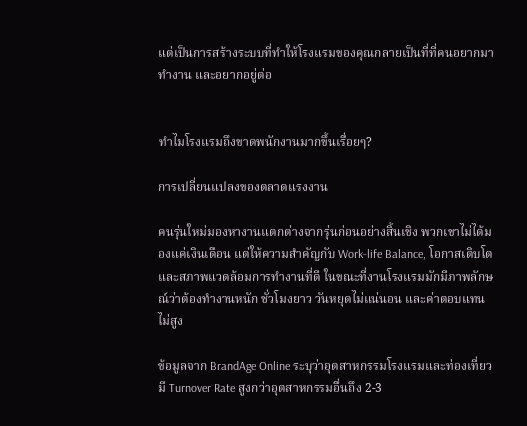แต่เป็นการสร้างระบบที่ทำให้โรงแรมของคุณกลายเป็นที่ที่คนอยากมาทำงาน และอยากอยู่ต่อ


ทำไมโรงแรมถึงขาดพนักงานมากขึ้นเรื่อยๆ?

การเปลี่ยนแปลงของตลาดแรงงาน

คนรุ่นใหม่มองหางานแตกต่างจากรุ่นก่อนอย่างสิ้นเชิง พวกเขาไม่ได้มองแค่เงินเดือน แต่ให้ความสำคัญกับ Work-life Balance, โอกาสเติบโต และสภาพแวดล้อมการทำงานที่ดี ในขณะที่งานโรงแรมมักมีภาพลักษณ์ว่าต้องทำงานหนัก ชั่วโมงยาว วันหยุดไม่แน่นอน และค่าตอบแทนไม่สูง

ข้อมูลจาก BrandAge Online ระบุว่าอุตสาหกรรมโรงแรมและท่องเที่ยวมี Turnover Rate สูงกว่าอุตสาหกรรมอื่นถึง 2-3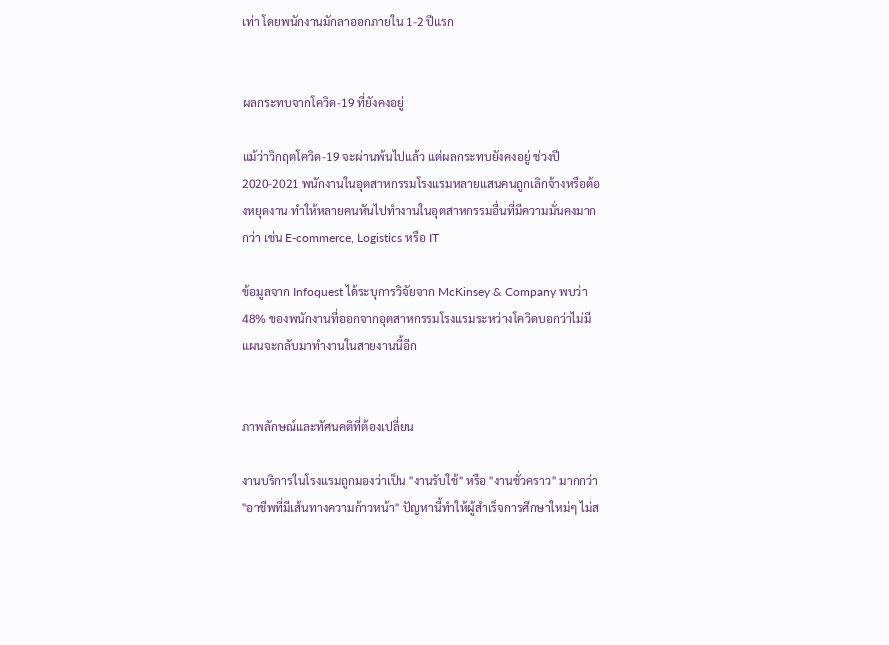เท่า โดยพนักงานมักลาออกภายใน 1-2 ปีแรก


ผลกระทบจากโควิด-19 ที่ยังคงอยู่

แม้ว่าวิกฤตโควิด-19 จะผ่านพ้นไปแล้ว แต่ผลกระทบยังคงอยู่ ช่วงปี 2020-2021 พนักงานในอุตสาหกรรมโรงแรมหลายแสนคนถูกเลิกจ้างหรือต้องหยุดงาน ทำให้หลายคนหันไปทำงานในอุตสาหกรรมอื่นที่มีความมั่นคงมากกว่า เช่น E-commerce, Logistics หรือ IT

ข้อมูลจาก Infoquest ได้ระบุการวิจัยจาก McKinsey & Company พบว่า 48% ของพนักงานที่ออกจากอุตสาหกรรมโรงแรมระหว่างโควิดบอกว่าไม่มีแผนจะกลับมาทำงานในสายงานนี้อีก


ภาพลักษณ์และทัศนคติที่ต้องเปลี่ยน

งานบริการในโรงแรมถูกมองว่าเป็น "งานรับใช้" หรือ "งานชั่วคราว" มากกว่า "อาชีพที่มีเส้นทางความก้าวหน้า" ปัญหานี้ทำให้ผู้สำเร็จการศึกษาใหม่ๆ ไม่ส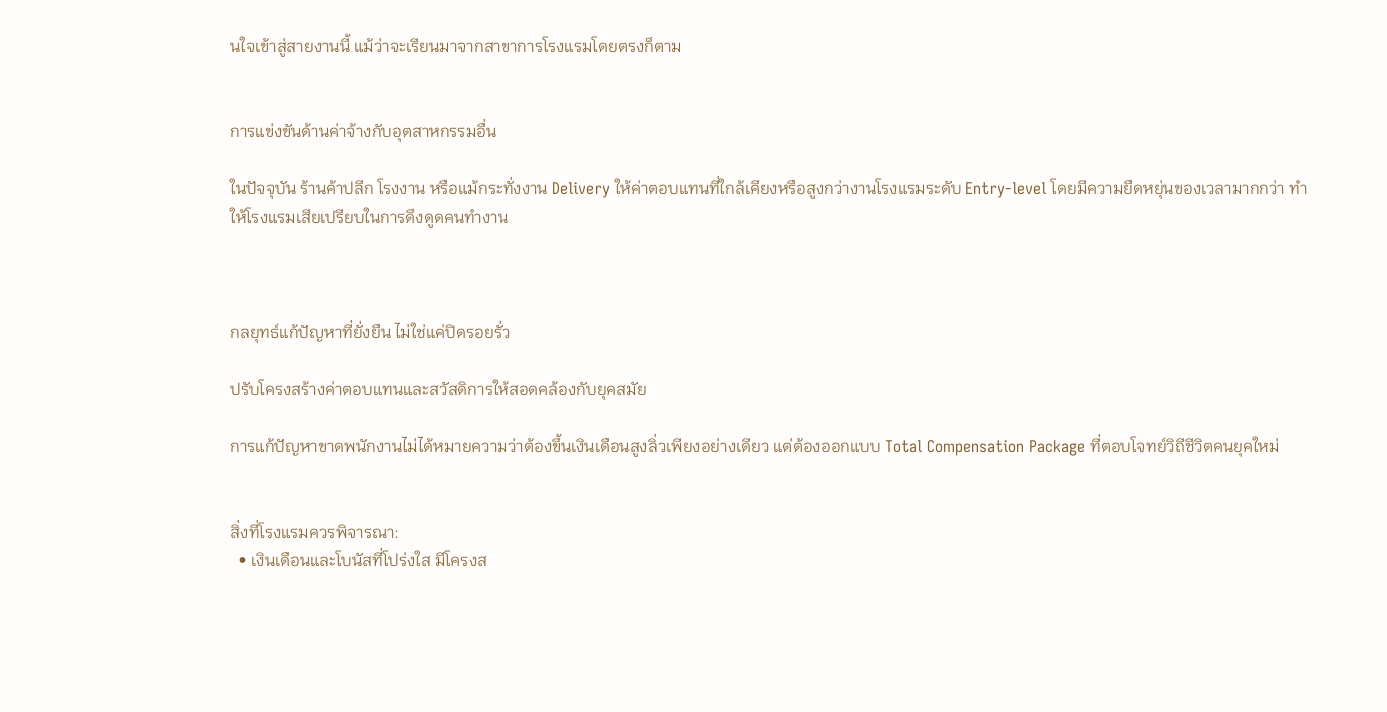นใจเข้าสู่สายงานนี้ แม้ว่าจะเรียนมาจากสาขาการโรงแรมโดยตรงก็ตาม


การแข่งขันด้านค่าจ้างกับอุตสาหกรรมอื่น

ในปัจจุบัน ร้านค้าปลีก โรงงาน หรือแม้กระทั่งงาน Delivery ให้ค่าตอบแทนที่ใกล้เคียงหรือสูงกว่างานโรงแรมระดับ Entry-level โดยมีความยืดหยุ่นของเวลามากกว่า ทำให้โรงแรมเสียเปรียบในการดึงดูดคนทำงาน



กลยุทธ์แก้ปัญหาที่ยั่งยืน ไม่ใช่แค่ปิดรอยรั่ว

ปรับโครงสร้างค่าตอบแทนและสวัสดิการให้สอดคล้องกับยุคสมัย

การแก้ปัญหาขาดพนักงานไม่ได้หมายความว่าต้องขึ้นเงินเดือนสูงลิ่วเพียงอย่างเดียว แต่ต้องออกแบบ Total Compensation Package ที่ตอบโจทย์วิถีชีวิตคนยุคใหม่


สิ่งที่โรงแรมควรพิจารณา:
  • เงินเดือนและโบนัสที่โปร่งใส มีโครงส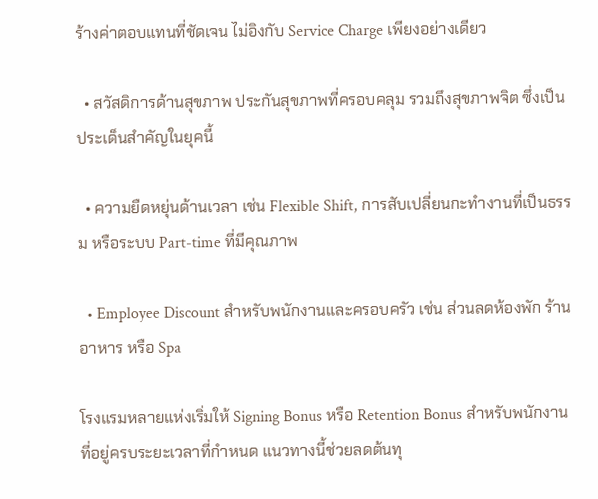ร้างค่าตอบแทนที่ชัดเจน ไม่อิงกับ Service Charge เพียงอย่างเดียว

  • สวัสดิการด้านสุขภาพ ประกันสุขภาพที่ครอบคลุม รวมถึงสุขภาพจิต ซึ่งเป็นประเด็นสำคัญในยุคนี้

  • ความยืดหยุ่นด้านเวลา เช่น Flexible Shift, การสับเปลี่ยนกะทำงานที่เป็นธรรม หรือระบบ Part-time ที่มีคุณภาพ

  • Employee Discount สำหรับพนักงานและครอบครัว เช่น ส่วนลดห้องพัก ร้านอาหาร หรือ Spa

โรงแรมหลายแห่งเริ่มให้ Signing Bonus หรือ Retention Bonus สำหรับพนักงานที่อยู่ครบระยะเวลาที่กำหนด แนวทางนี้ช่วยลดต้นทุ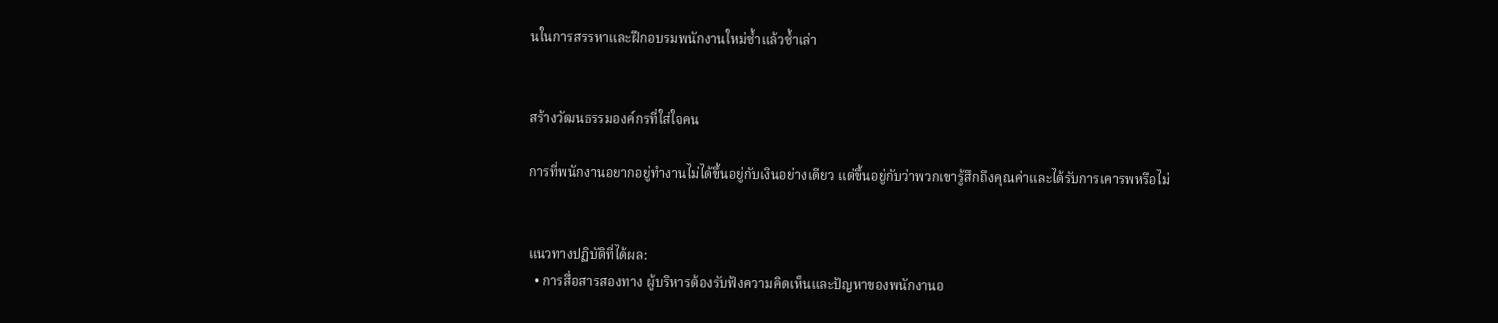นในการสรรหาและฝึกอบรมพนักงานใหม่ซ้ำแล้วซ้ำเล่า


สร้างวัฒนธรรมองค์กรที่ใส่ใจคน

การที่พนักงานอยากอยู่ทำงานไม่ได้ขึ้นอยู่กับเงินอย่างเดียว แต่ขึ้นอยู่กับว่าพวกเขารู้สึกถึงคุณค่าและได้รับการเคารพหรือไม่


แนวทางปฏิบัติที่ได้ผล:
  • การสื่อสารสองทาง ผู้บริหารต้องรับฟังความคิดเห็นและปัญหาของพนักงานอ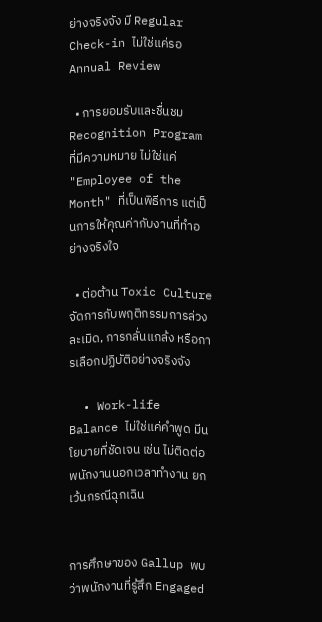ย่างจริงจัง มี Regular Check-in ไม่ใช่แค่รอ Annual Review

  • การยอมรับและชื่นชม Recognition Program ที่มีความหมาย ไม่ใช่แค่ "Employee of the Month" ที่เป็นพิธีการ แต่เป็นการให้คุณค่ากับงานที่ทำอย่างจริงใจ

  • ต่อต้าน Toxic Culture จัดการกับพฤติกรรมการล่วงละเมิด, การกลั่นแกล้ง หรือการเลือกปฏิบัติอย่างจริงจัง

  • Work-life Balance ไม่ใช่แค่คำพูด มีนโยบายที่ชัดเจน เช่น ไม่ติดต่อพนักงานนอกเวลาทำงาน ยกเว้นกรณีฉุกเฉิน


การศึกษาของ Gallup พบว่าพนักงานที่รู้สึก Engaged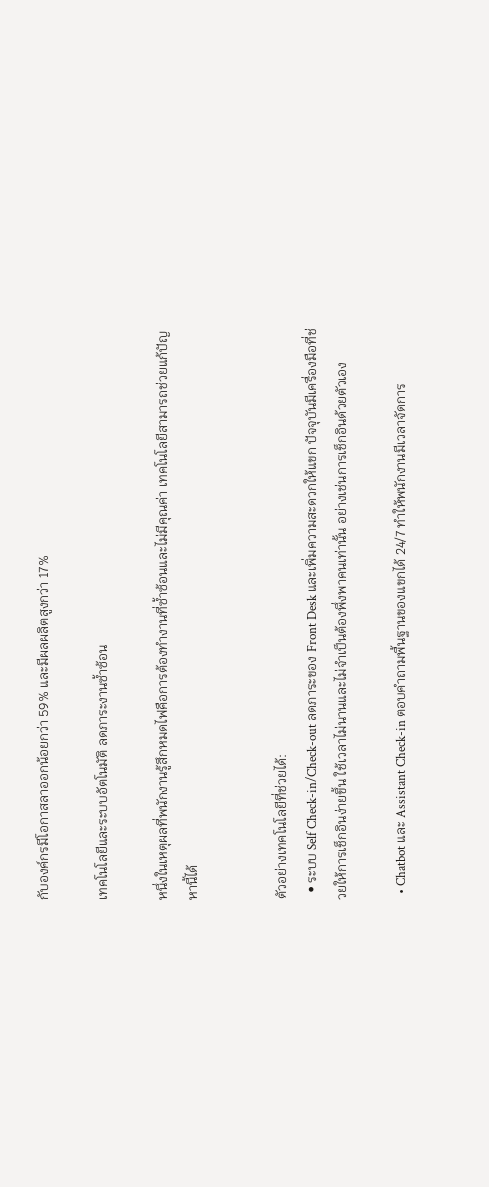กับองค์กรมีโอกาสลาออกน้อยกว่า 59% และมีผลผลิตสูงกว่า 17%

เทคโนโลยีและระบบอัตโนมัติ ลดภาระงานซ้ำซ้อน

หนึ่งในเหตุผลที่พนักงานรู้สึกหมดไฟคือการต้องทำงานที่ซ้ำซ้อนและไม่มีคุณค่า เทคโนโลยีสามารถช่วยแก้ปัญหานี้ได้


ตัวอย่างเทคโนโลยีที่ช่วยได้:
  • ระบบ Self Check-in/Check-out ลดภาระของ Front Desk และเพิ่มความสะดวกให้แขก ปัจจุบันมีเครื่องมือที่ช่วยให้การเช็กอินง่ายขึ้น ใช้เวลาไม่นานและไม่จำเป็นต้องพึ่งพาคนเท่านั้น อย่างเช่นการเช็กอินด้วยตัวเอง

  • Chatbot และ Assistant Check-in ตอบคำถามพื้นฐานของแขกได้ 24/7 ทำให้พนักงานมีเวลาจัดการ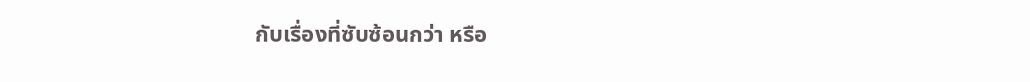กับเรื่องที่ซับซ้อนกว่า หรือ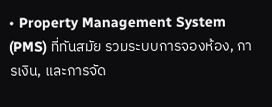• Property Management System (PMS) ที่ทันสมัย รวมระบบการจองห้อง, การเงิน, และการจัด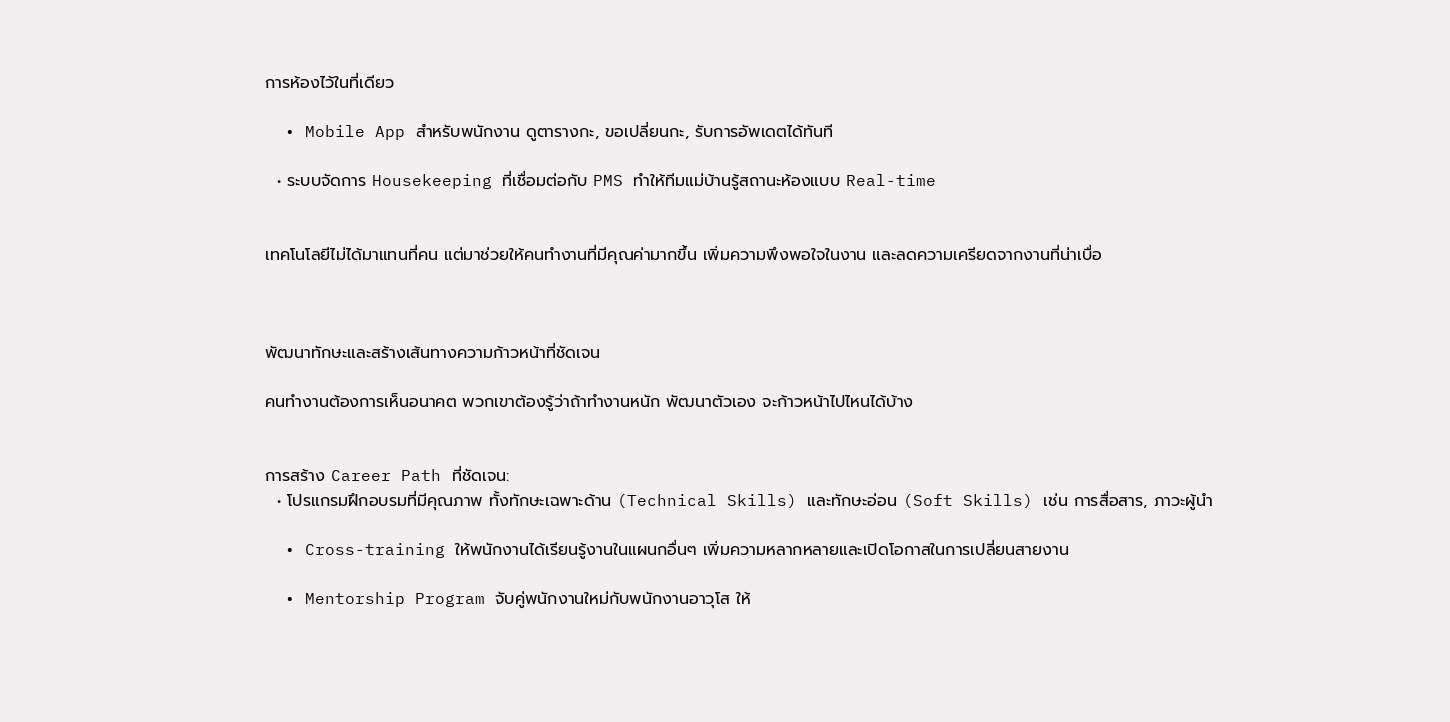การห้องไว้ในที่เดียว

  • Mobile App สำหรับพนักงาน ดูตารางกะ, ขอเปลี่ยนกะ, รับการอัพเดตได้ทันที

  • ระบบจัดการ Housekeeping ที่เชื่อมต่อกับ PMS ทำให้ทีมแม่บ้านรู้สถานะห้องแบบ Real-time


เทคโนโลยีไม่ได้มาแทนที่คน แต่มาช่วยให้คนทำงานที่มีคุณค่ามากขึ้น เพิ่มความพึงพอใจในงาน และลดความเครียดจากงานที่น่าเบื่อ



พัฒนาทักษะและสร้างเส้นทางความก้าวหน้าที่ชัดเจน

คนทำงานต้องการเห็นอนาคต พวกเขาต้องรู้ว่าถ้าทำงานหนัก พัฒนาตัวเอง จะก้าวหน้าไปไหนได้บ้าง


การสร้าง Career Path ที่ชัดเจน:
  • โปรแกรมฝึกอบรมที่มีคุณภาพ ทั้งทักษะเฉพาะด้าน (Technical Skills) และทักษะอ่อน (Soft Skills) เช่น การสื่อสาร, ภาวะผู้นำ

  • Cross-training ให้พนักงานได้เรียนรู้งานในแผนกอื่นๆ เพิ่มความหลากหลายและเปิดโอกาสในการเปลี่ยนสายงาน

  • Mentorship Program จับคู่พนักงานใหม่กับพนักงานอาวุโส ให้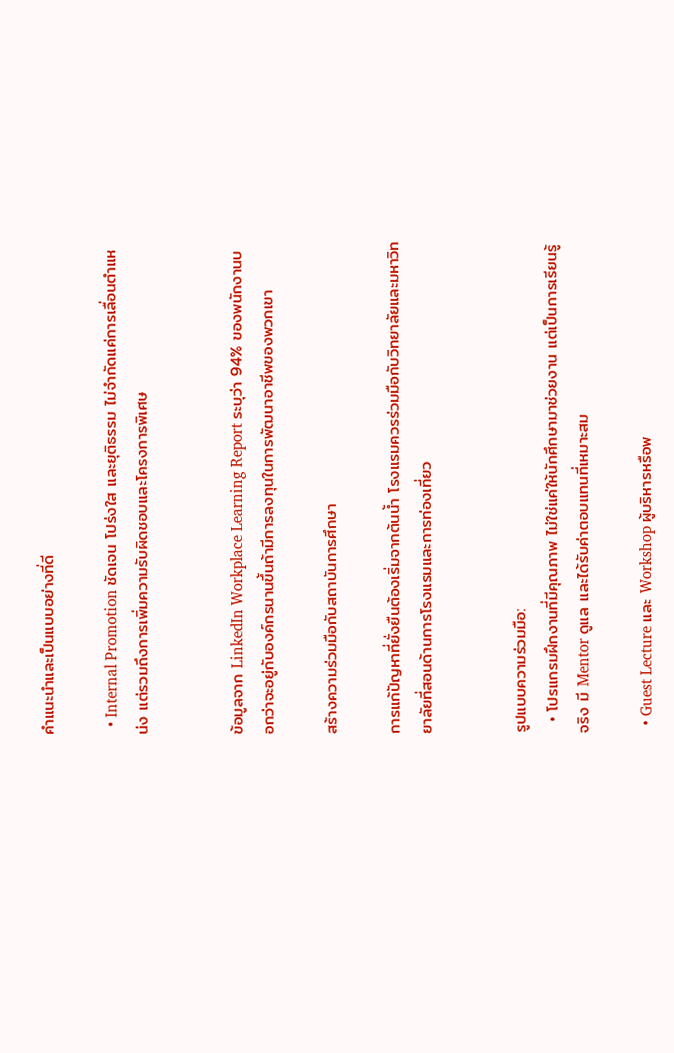คำแนะนำและเป็นแบบอย่างที่ดี

  • Internal Promotion ชัดเจน โปร่งใส และยุติธรรม ไม่จำกัดแค่การเลื่อนตำแหน่ง แต่รวมถึงการเพิ่มความรับผิดชอบและโครงการพิเศษ


ข้อมูลจาก LinkedIn Workplace Learning Report ระบุว่า 94% ของพนักงานบอกว่าจะอยู่กับองค์กรนานขึ้นถ้ามีการลงทุนในการพัฒนาอาชีพของพวกเขา

สร้างความร่วมมือกับสถาบันการศึกษา

การแก้ปัญหาที่ยั่งยืนต้องเริ่มจากต้นน้ำ โรงแรมควรร่วมมือกับวิทยาลัยและมหาวิทยาลัยที่สอนด้านการโรงแรมและการท่องเที่ยว


รูปแบบความร่วมมือ:
  • โปรแกรมฝึกงานที่มีคุณภาพ ไม่ใช่แค่ให้นักศึกษามาช่วยงาน แต่เป็นการเรียนรู้จริง มี Mentor ดูแล และได้รับค่าตอบแทนที่เหมาะสม

  • Guest Lecture และ Workshop ผู้บริหารหรือพ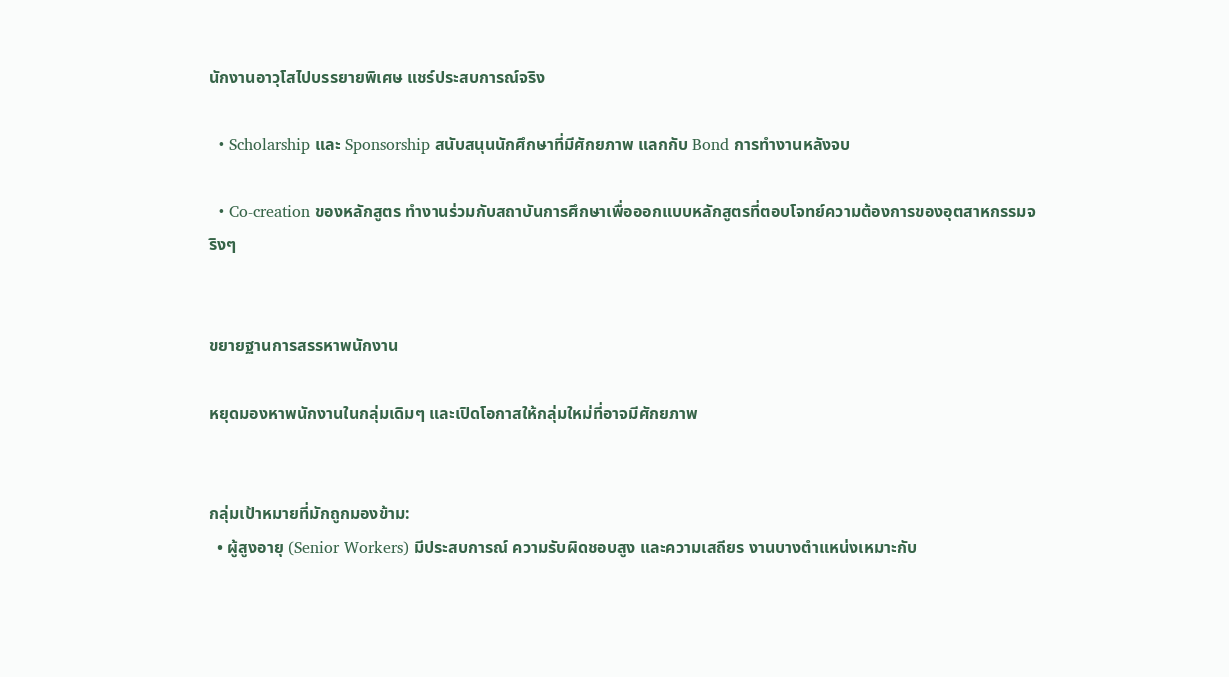นักงานอาวุโสไปบรรยายพิเศษ แชร์ประสบการณ์จริง

  • Scholarship และ Sponsorship สนับสนุนนักศึกษาที่มีศักยภาพ แลกกับ Bond การทำงานหลังจบ

  • Co-creation ของหลักสูตร ทำงานร่วมกับสถาบันการศึกษาเพื่อออกแบบหลักสูตรที่ตอบโจทย์ความต้องการของอุตสาหกรรมจริงๆ


ขยายฐานการสรรหาพนักงาน

หยุดมองหาพนักงานในกลุ่มเดิมๆ และเปิดโอกาสให้กลุ่มใหม่ที่อาจมีศักยภาพ


กลุ่มเป้าหมายที่มักถูกมองข้าม:
  • ผู้สูงอายุ (Senior Workers) มีประสบการณ์ ความรับผิดชอบสูง และความเสถียร งานบางตำแหน่งเหมาะกับ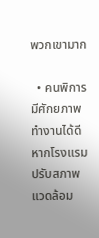พวกเขามาก

  • คนพิการ มีศักยภาพทำงานได้ดี หากโรงแรมปรับสภาพแวดล้อม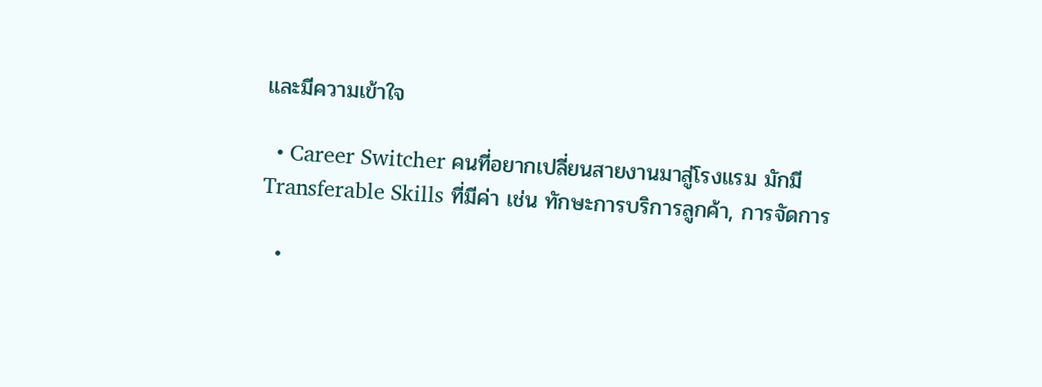และมีความเข้าใจ

  • Career Switcher คนที่อยากเปลี่ยนสายงานมาสู่โรงแรม มักมี Transferable Skills ที่มีค่า เช่น ทักษะการบริการลูกค้า, การจัดการ

  •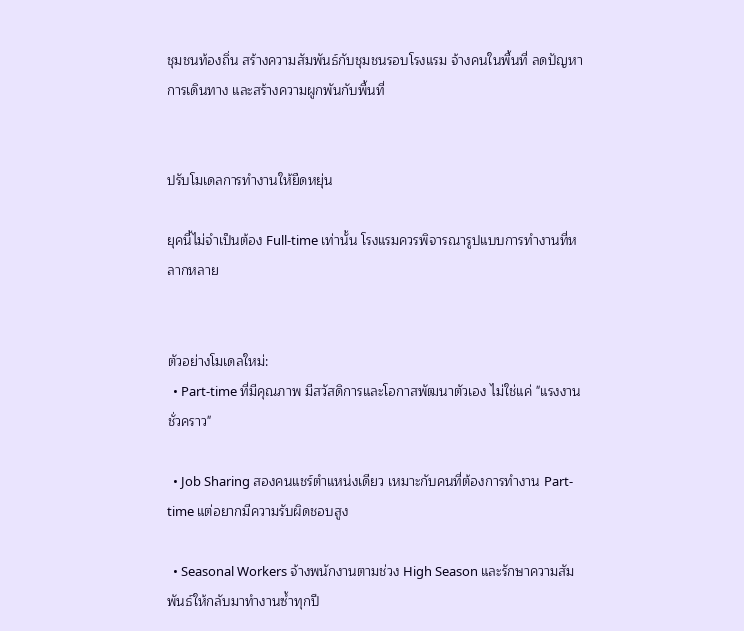ชุมชนท้องถิ่น สร้างความสัมพันธ์กับชุมชนรอบโรงแรม จ้างคนในพื้นที่ ลดปัญหาการเดินทาง และสร้างความผูกพันกับพื้นที่


ปรับโมเดลการทำงานให้ยืดหยุ่น

ยุคนี้ไม่จำเป็นต้อง Full-time เท่านั้น โรงแรมควรพิจารณารูปแบบการทำงานที่หลากหลาย


ตัวอย่างโมเดลใหม่:
  • Part-time ที่มีคุณภาพ มีสวัสดิการและโอกาสพัฒนาตัวเอง ไม่ใช่แค่ "แรงงานชั่วคราว"

  • Job Sharing สองคนแชร์ตำแหน่งเดียว เหมาะกับคนที่ต้องการทำงาน Part-time แต่อยากมีความรับผิดชอบสูง

  • Seasonal Workers จ้างพนักงานตามช่วง High Season และรักษาความสัมพันธ์ให้กลับมาทำงานซ้ำทุกปี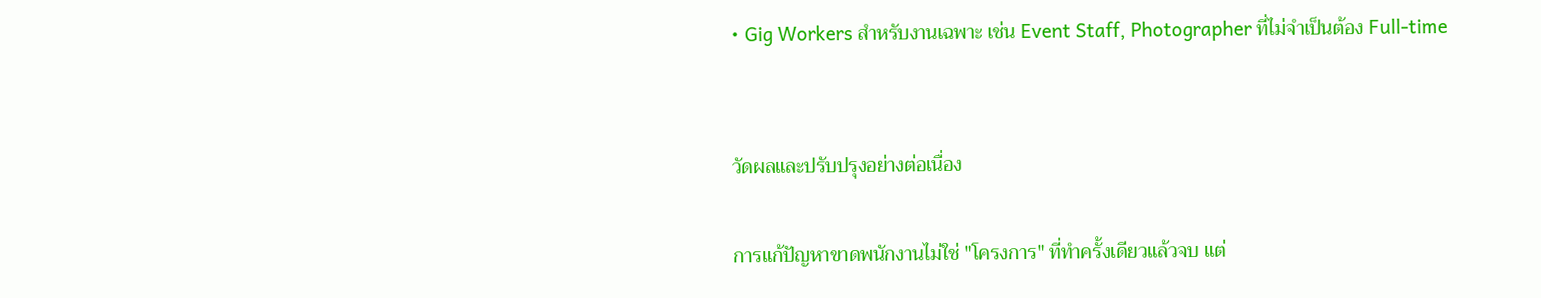• Gig Workers สำหรับงานเฉพาะ เช่น Event Staff, Photographer ที่ไม่จำเป็นต้อง Full-time


วัดผลและปรับปรุงอย่างต่อเนื่อง

การแก้ปัญหาขาดพนักงานไม่ใช่ "โครงการ" ที่ทำครั้งเดียวแล้วจบ แต่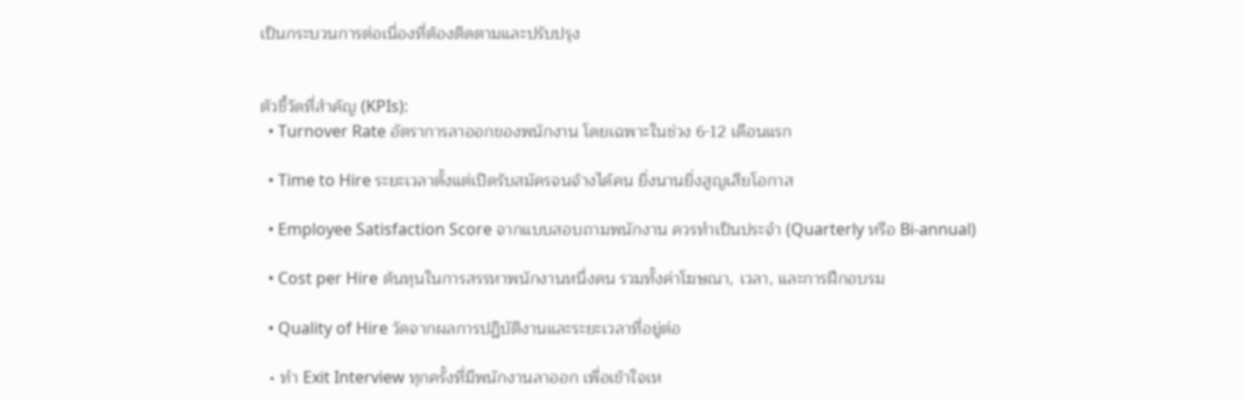เป็นกระบวนการต่อเนื่องที่ต้องติดตามและปรับปรุง


ตัวชี้วัดที่สำคัญ (KPIs):
  • Turnover Rate อัตราการลาออกของพนักงาน โดยเฉพาะในช่วง 6-12 เดือนแรก

  • Time to Hire ระยะเวลาตั้งแต่เปิดรับสมัครจนจ้างได้คน ยิ่งนานยิ่งสูญเสียโอกาส

  • Employee Satisfaction Score จากแบบสอบถามพนักงาน ควรทำเป็นประจำ (Quarterly หรือ Bi-annual)

  • Cost per Hire ต้นทุนในการสรรหาพนักงานหนึ่งคน รวมทั้งค่าโฆษณา, เวลา, และการฝึกอบรม

  • Quality of Hire วัดจากผลการปฏิบัติงานและระยะเวลาที่อยู่ต่อ

  • ทำ Exit Interview ทุกครั้งที่มีพนักงานลาออก เพื่อเข้าใจเห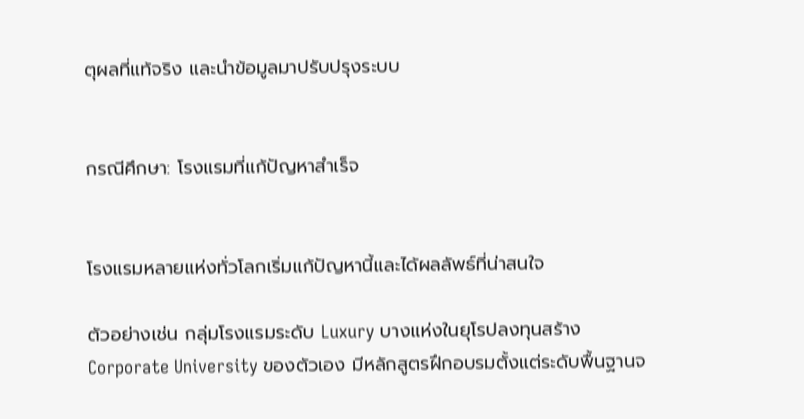ตุผลที่แท้จริง และนำข้อมูลมาปรับปรุงระบบ


กรณีศึกษา: โรงแรมที่แก้ปัญหาสำเร็จ


โรงแรมหลายแห่งทั่วโลกเริ่มแก้ปัญหานี้และได้ผลลัพธ์ที่น่าสนใจ

ตัวอย่างเช่น กลุ่มโรงแรมระดับ Luxury บางแห่งในยุโรปลงทุนสร้าง Corporate University ของตัวเอง มีหลักสูตรฝึกอบรมตั้งแต่ระดับพื้นฐานจ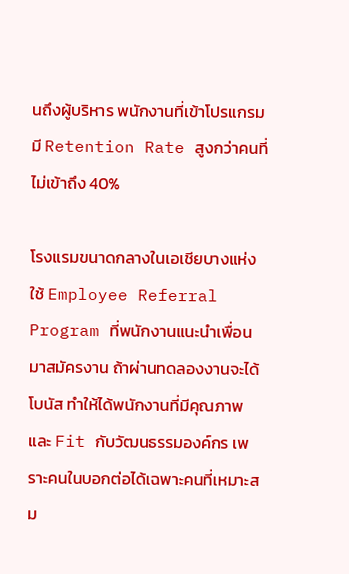นถึงผู้บริหาร พนักงานที่เข้าโปรแกรมมี Retention Rate สูงกว่าคนที่ไม่เข้าถึง 40%

โรงแรมขนาดกลางในเอเชียบางแห่งใช้ Employee Referral Program ที่พนักงานแนะนำเพื่อนมาสมัครงาน ถ้าผ่านทดลองงานจะได้โบนัส ทำให้ได้พนักงานที่มีคุณภาพและ Fit กับวัฒนธรรมองค์กร เพราะคนในบอกต่อได้เฉพาะคนที่เหมาะสม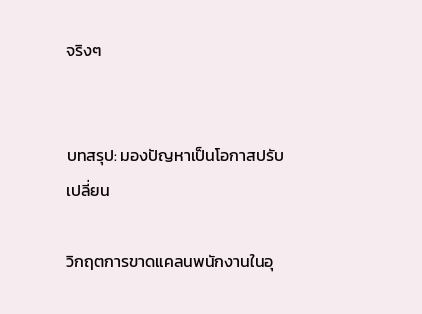จริงๆ


บทสรุป: มองปัญหาเป็นโอกาสปรับเปลี่ยน

วิกฤตการขาดแคลนพนักงานในอุ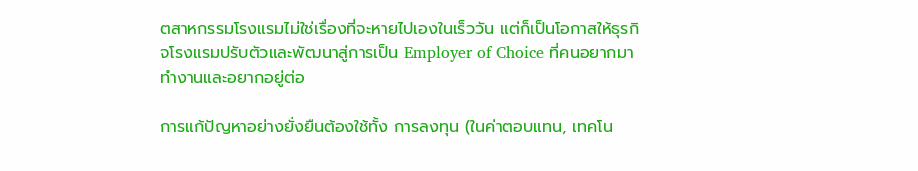ตสาหกรรมโรงแรมไม่ใช่เรื่องที่จะหายไปเองในเร็ววัน แต่ก็เป็นโอกาสให้ธุรกิจโรงแรมปรับตัวและพัฒนาสู่การเป็น Employer of Choice ที่คนอยากมาทำงานและอยากอยู่ต่อ

การแก้ปัญหาอย่างยั่งยืนต้องใช้ทั้ง การลงทุน (ในค่าตอบแทน, เทคโน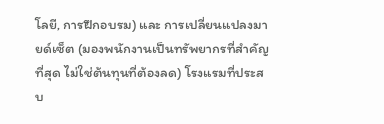โลยี, การฝึกอบรม) และ การเปลี่ยนแปลงมายด์เซ็ต (มองพนักงานเป็นทรัพยากรที่สำคัญที่สุด ไม่ใช่ต้นทุนที่ต้องลด) โรงแรมที่ประสบ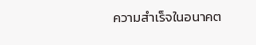ความสำเร็จในอนาคต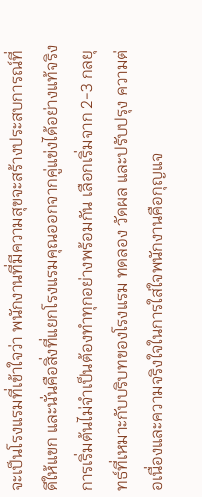จะเป็นโรงแรมที่เข้าใจว่า พนักงานที่มีความสุขจะสร้างประสบการณ์ที่ดีให้แขก และนั่นคือสิ่งที่แยกโรงแรมคุณออกจากคู่แข่งได้อย่างแท้จริง การเริ่มต้นไม่จำเป็นต้องทำทุกอย่างพร้อมกัน เลือกเริ่มจาก 2-3 กลยุทธ์ที่เหมาะกับบริบทของโรงแรม ทดลอง วัดผล และปรับปรุง ความต่อเนื่องและความจริงใจในการใส่ใจพนักงานคือกุญแจ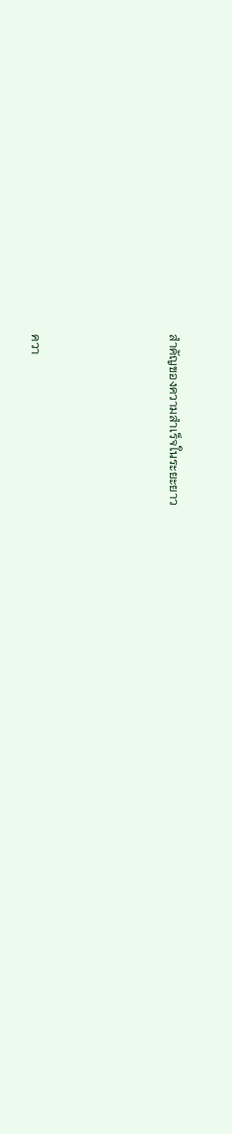สำคัญของความสำเร็จในระยะยาว





ควา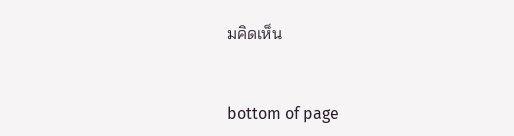มคิดเห็น


bottom of page